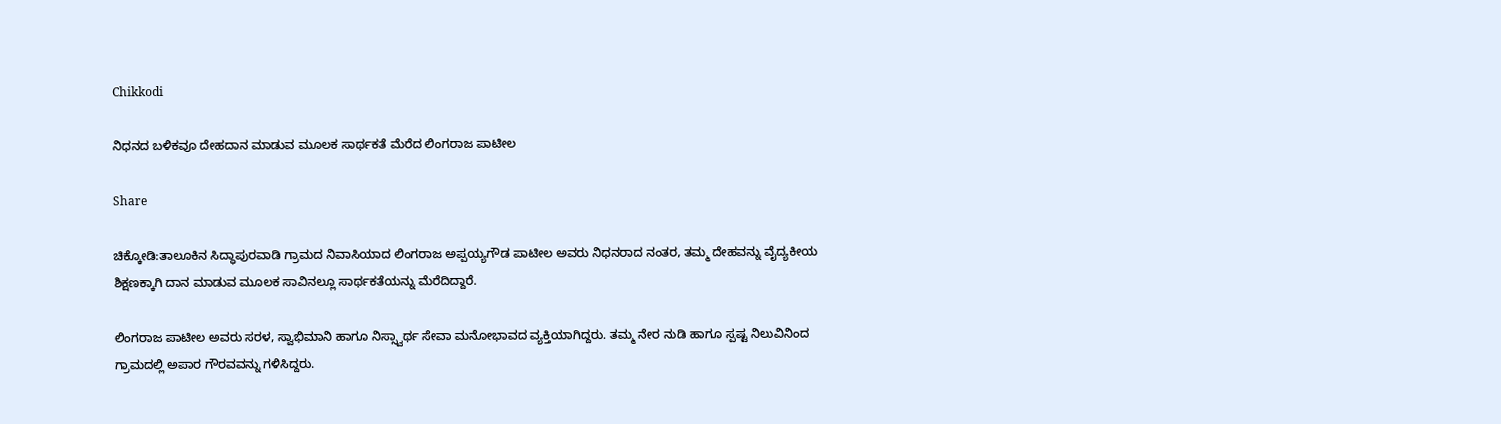Chikkodi

ನಿಧನದ ಬಳಿಕವೂ ದೇಹದಾನ ಮಾಡುವ ಮೂಲಕ ಸಾರ್ಥಕತೆ ಮೆರೆದ ಲಿಂಗರಾಜ ಪಾಟೀಲ

Share

ಚಿಕ್ಕೋಡಿ:ತಾಲೂಕಿನ ಸಿದ್ಧಾಪುರವಾಡಿ ಗ್ರಾಮದ ನಿವಾಸಿಯಾದ ಲಿಂಗರಾಜ ಅಪ್ಪಯ್ಯಗೌಡ ಪಾಟೀಲ ಅವರು ನಿಧನರಾದ ನಂತರ, ತಮ್ಮ ದೇಹವನ್ನು ವೈದ್ಯಕೀಯ ಶಿಕ್ಷಣಕ್ಕಾಗಿ ದಾನ ಮಾಡುವ ಮೂಲಕ ಸಾವಿನಲ್ಲೂ ಸಾರ್ಥಕತೆಯನ್ನು ಮೆರೆದಿದ್ದಾರೆ.

ಲಿಂಗರಾಜ ಪಾಟೀಲ ಅವರು ಸರಳ, ಸ್ವಾಭಿಮಾನಿ ಹಾಗೂ ನಿಸ್ಸ್ವಾರ್ಥ ಸೇವಾ ಮನೋಭಾವದ ವ್ಯಕ್ತಿಯಾಗಿದ್ದರು. ತಮ್ಮ ನೇರ ನುಡಿ ಹಾಗೂ ಸ್ಪಷ್ಟ ನಿಲುವಿನಿಂದ ಗ್ರಾಮದಲ್ಲಿ ಅಪಾರ ಗೌರವವನ್ನು ಗಳಿಸಿದ್ದರು.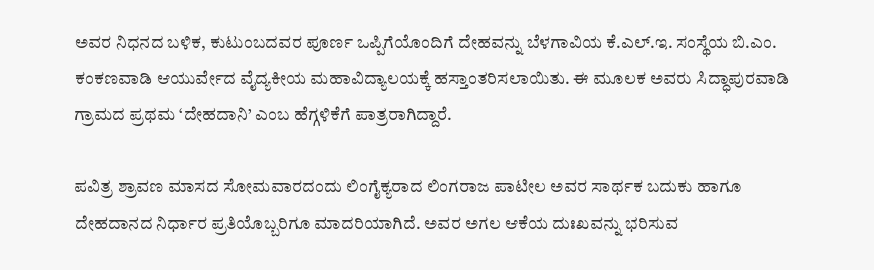ಅವರ ನಿಧನದ ಬಳಿಕ, ಕುಟುಂಬದವರ ಪೂರ್ಣ ಒಪ್ಪಿಗೆಯೊಂದಿಗೆ ದೇಹವನ್ನು ಬೆಳಗಾವಿಯ ಕೆ.ಎಲ್.ಇ. ಸಂಸ್ಥೆಯ ಬಿ.ಎಂ. ಕಂಕಣವಾಡಿ ಆಯುರ್ವೇದ ವೈದ್ಯಕೀಯ ಮಹಾವಿದ್ಯಾಲಯಕ್ಕೆ ಹಸ್ತಾಂತರಿಸಲಾಯಿತು. ಈ ಮೂಲಕ ಅವರು ಸಿದ್ಧಾಪುರವಾಡಿ ಗ್ರಾಮದ ಪ್ರಥಮ ‘ದೇಹದಾನಿ’ ಎಂಬ ಹೆಗ್ಗಳಿಕೆಗೆ ಪಾತ್ರರಾಗಿದ್ದಾರೆ.

ಪವಿತ್ರ ಶ್ರಾವಣ ಮಾಸದ ಸೋಮವಾರದಂದು ಲಿಂಗೈಕ್ಯರಾದ ಲಿಂಗರಾಜ ಪಾಟೀಲ ಅವರ ಸಾರ್ಥಕ ಬದುಕು ಹಾಗೂ ದೇಹದಾನದ ನಿರ್ಧಾರ ಪ್ರತಿಯೊಬ್ಬರಿಗೂ ಮಾದರಿಯಾಗಿದೆ. ಅವರ ಅಗಲ ಆಕೆಯ ದುಃಖವನ್ನು ಭರಿಸುವ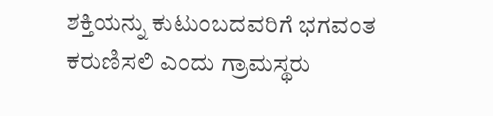ಶಕ್ತಿಯನ್ನು ಕುಟುಂಬದವರಿಗೆ ಭಗವಂತ ಕರುಣಿಸಲಿ ಎಂದು ಗ್ರಾಮಸ್ಥರು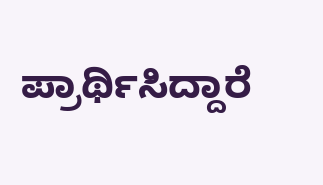ಪ್ರಾರ್ಥಿಸಿದ್ದಾರೆ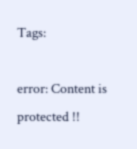Tags:

error: Content is protected !!